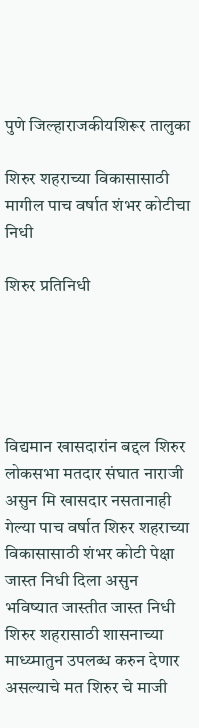पुणे जिल्हाराजकीयशिरूर तालुका

शिरुर शहराच्या विकासासाठी मागील पाच वर्षात शंभर कोटीचा निधी

शिरुर प्रतिनिधी





विद्यमान खासदारांन बद्दल शिरुर लोकसभा मतदार संघात नाराजी असुन मि खासदार नसतानाही गेल्या पाच वर्षात शिरुर शहराच्या विकासासाठी शंभर कोटी पेक्षा जास्त निधी दिला असुन भविष्यात जास्तीत जास्त निधी शिरुर शहरासाठी शासनाच्या माध्य्मातुन उपलब्ध करुन देणार असल्याचे मत शिरुर चे माजी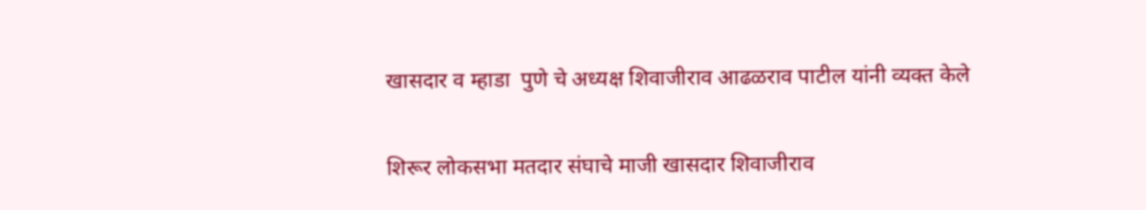खासदार व म्हाडा  पुणे चे अध्यक्ष शिवाजीराव आढळराव पाटील यांनी व्यक्त केले

शिरूर लोकसभा मतदार संघाचे माजी खासदार शिवाजीराव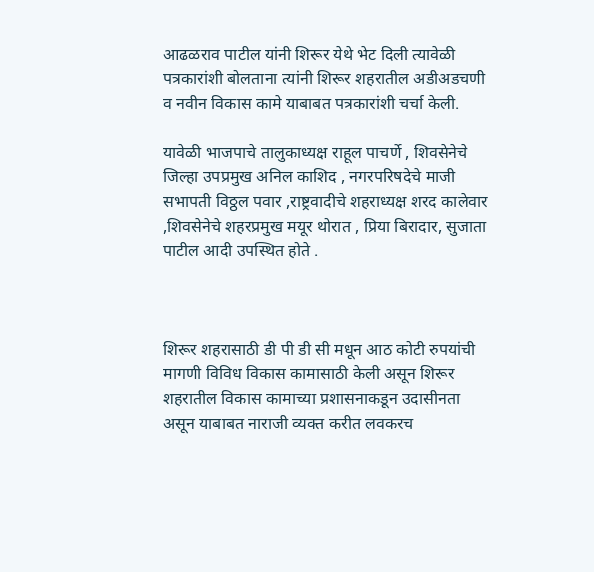आढळराव पाटील यांनी शिरूर येथे भेट दिली त्यावेळी पत्रकारांशी बोलताना त्यांनी शिरूर शहरातील अडीअडचणी व नवीन विकास कामे याबाबत पत्रकारांशी चर्चा केली.

यावेळी भाजपाचे तालुकाध्यक्ष राहूल पाचर्णे , शिवसेनेचे जिल्हा उपप्रमुख अनिल काशिद , नगरपरिषदेचे माजी सभापती विठ्ठल पवार ,राष्ट्रवादीचे शहराध्यक्ष शरद कालेवार ,शिवसेनेचे शहरप्रमुख मयूर थोरात , प्रिया बिरादार, सुजाता पाटील आदी उपस्थित होते .



शिरूर शहरासाठी डी पी डी सी मधून आठ कोटी रुपयांची मागणी विविध विकास कामासाठी केली असून शिरूर शहरातील विकास कामाच्या प्रशासनाकडून उदासीनता असून याबाबत नाराजी व्यक्त करीत लवकरच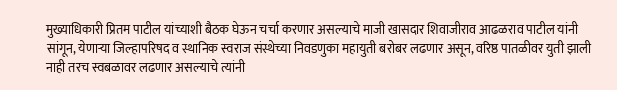मुख्याधिकारी प्रितम पाटील यांच्याशी बैठक घेऊन चर्चा करणार असल्याचे माजी खासदार शिवाजीराव आढळराव पाटील यांनी सांगून, येणाऱ्या जिल्हापरिषद व स्थानिक स्वराज संस्थेच्या निवडणुका महायुती बरोबर लढणार असून, वरिष्ठ पातळीवर युती झाली नाही तरच स्वबळावर लढणार असल्याचे त्यांनी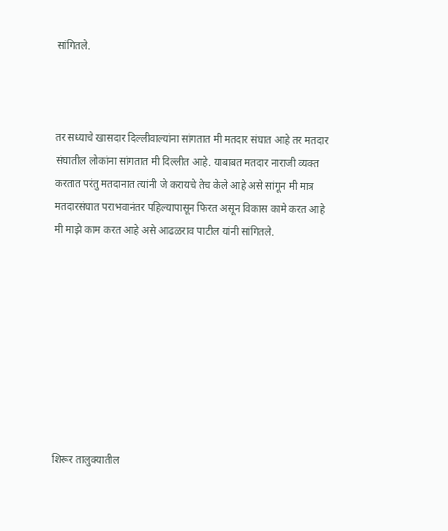सांगितले.



तर सध्याचे खासदार दिल्लीवाल्यांना सांगतात मी मतदार संघात आहे तर मतदार संघातील लोकांना सांगतात मी दिल्लीत आहे. याबाबत मतदार नाराजी व्यक्त करतात परंतु मतदानात त्यांनी जे करायचे तेच केले आहे असे सांगून मी मात्र मतदारसंघात पराभवानंतर पहिल्यापासून फिरत असून विकास कामे करत आहे मी माझे काम करत आहे असे आढळराव पाटील यांनी सांगितले.









शिरूर तालुक्यातील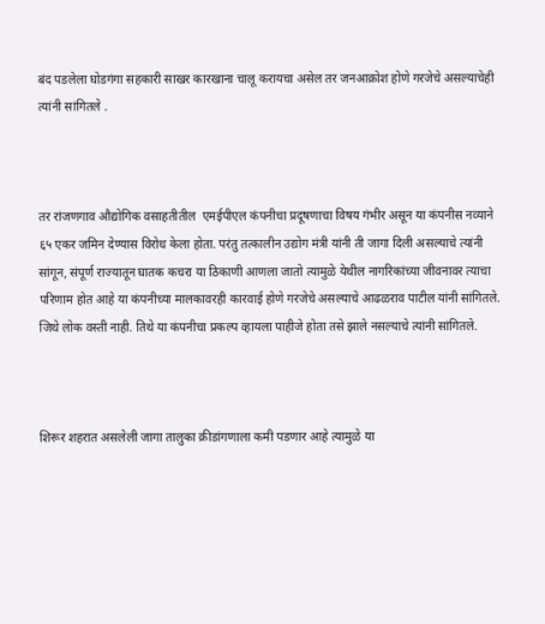बंद पडलेला घोडगंगा सहकारी साखर कारखाना चालू करायचा असेल तर जनआक्रोश होणे गरजेचे असल्याचेही त्यांनी सांगितले .



तर रांजणगाव औद्योगिक वसाहतीतील  एमईपीएल कंपनीचा प्रदूषणाचा विषय गंभीर असून या कंपनीस नव्याने ६५ एकर जमिन देण्यास विरोध केला होता. परंतु तत्कालीन उद्योग मंत्री यांनी ती जागा दिली असल्याचे त्यांनी सांगून, संपूर्ण राज्यातून घातक कचरा या ठिकाणी आणला जातो त्यामुळे येथील नागरिकांच्या जीवनावर त्याचा परिणाम होत आहे या कंपनीच्या मालकावरही कारवाई होणे गरजेचे असल्याचे आढळराव पाटील यांनी सांगितले. जिथे लोक वस्ती नाही. तिथे या कंपनीचा प्रकल्प व्हायला पाहीजे होता तसे झाले नसल्याचे त्यांनी सांगितले.



शिरूर शहरात असलेली जागा तालुका क्रीडांगणाला कमी पडणार आहे त्यामुळे या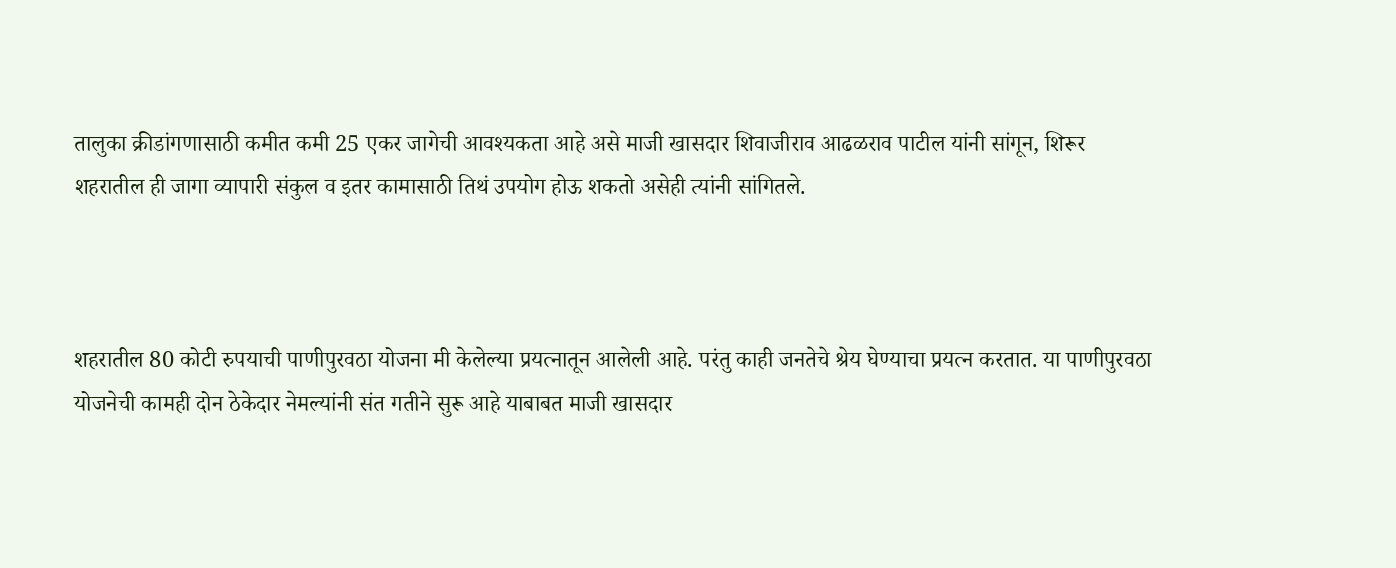तालुका क्रीडांगणासाठी कमीत कमी 25 एकर जागेची आवश्यकता आहे असे माजी खासदार शिवाजीराव आढळराव पाटील यांनी सांगून, शिरूर शहरातील ही जागा व्यापारी संकुल व इतर कामासाठी तिथं उपयोग होऊ शकतो असेही त्यांनी सांगितले.



शहरातील 80 कोटी रुपयाची पाणीपुरवठा योजना मी केलेल्या प्रयत्नातून आलेली आहे. परंतु काही जनतेचे श्रेय घेण्याचा प्रयत्न करतात. या पाणीपुरवठा योजनेची कामही दोन ठेकेदार नेमल्यांनी संत गतीने सुरू आहे याबाबत माजी खासदार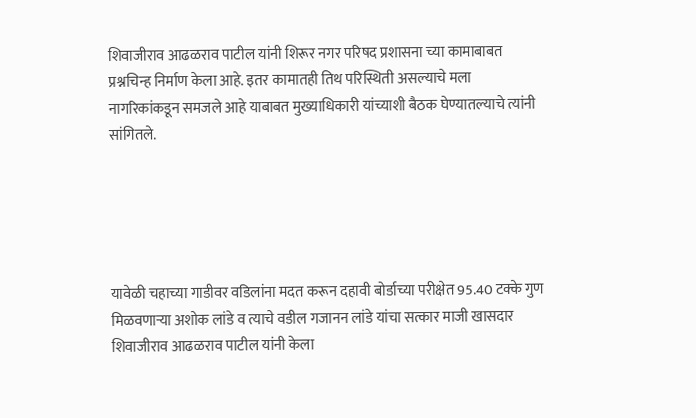शिवाजीराव आढळराव पाटील यांनी शिरूर नगर परिषद प्रशासना च्या कामाबाबत प्रश्नचिन्ह निर्माण केला आहे. इतर कामातही तिथ परिस्थिती असल्याचे मला नागरिकांकडून समजले आहे याबाबत मुख्याधिकारी यांच्याशी बैठक घेण्यातल्याचे त्यांनी सांगितले.





यावेळी चहाच्या गाडीवर वडिलांना मदत करून दहावी बोर्डाच्या परीक्षेत 95.40 टक्के गुण मिळवणाऱ्या अशोक लांडे व त्याचे वडील गजानन लांडे यांचा सत्कार माजी खासदार शिवाजीराव आढळराव पाटील यांनी केला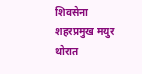शिवसेना शहरप्रमुख मयुर थोरात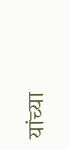यांच्या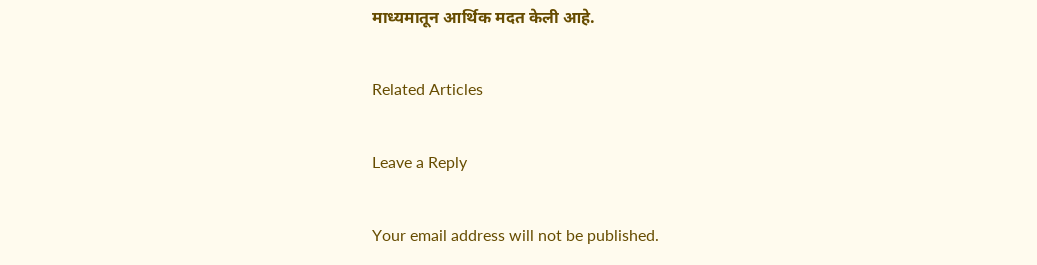माध्यमातून आर्थिक मदत केली आहे.

Related Articles

Leave a Reply

Your email address will not be published.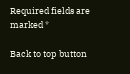Required fields are marked *

Back to top button